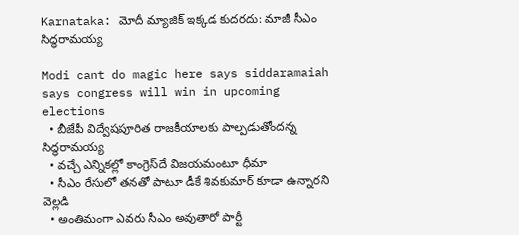Karnataka: మోదీ మ్యాజిక్ ఇక్కడ కుదరదు: మాజీ సీఎం సిద్ధరామయ్య

Modi cant do magic here says siddaramaiah says congress will win in upcoming elections
  • బీజేపీ విద్వేషపూరిత రాజకీయాలకు పాల్పడుతోందన్న సిద్ధరామయ్య
  • వచ్చే ఎన్నికల్లో కాంగ్రెస్‌దే విజయమంటూ ధీమా
  • సీఎం రేసులో తనతో పాటూ డీకే శివకుమార్ కూడా ఉన్నారని వెల్లడి
  • అంతిమంగా ఎవరు సీఎం అవుతారో పార్టీ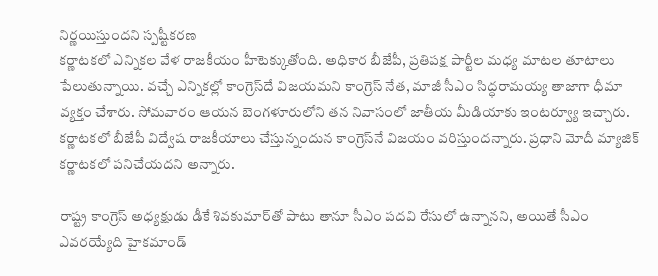నిర్ణయిస్తుందని స్పష్టీకరణ
కర్ణాటకలో ఎన్నికల వేళ రాజకీయం హీటెక్కుతోంది. అధికార బీజేపీ, ప్రతిపక్ష పార్టీల మధ్య మాటల తూటాలు పేలుతున్నాయి. వచ్చే ఎన్నికల్లో కాంగ్రెస్‌దే విజయమని కాంగ్రెస్ నేత, మాజీ సీఎం సిద్ధరామయ్య తాజాగా ధీమా వ్యక్తం చేశారు. సోమవారం ఆయన బెంగళూరులోని తన నివాసంలో జాతీయ మీడియాకు ఇంటర్వ్యూ ఇచ్చారు. కర్ణాటకలో బీజేపీ విద్వేష రాజకీయాలు చేస్తున్నందున కాంగ్రెస్‌నే విజయం వరిస్తుందన్నారు. ప్రధాని మోదీ మ్యాజిక్ కర్ణాటకలో పనిచేయదని అన్నారు.

రాష్ట్ర కాంగ్రెస్ అధ్యక్షుడు డీకే శివకుమార్‌తో పాటు తానూ సీఎం పదవి రేసులో ఉన్నానని, అయితే సీఎం ఎవరయ్యేది హైకమాండ్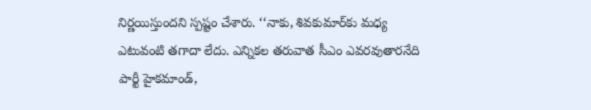నిర్ణయిస్తుందని స్పష్టం చేశారు. ‘‘నాకు, శివకుమార్‌కు మధ్య ఎటువంటి తగాదా లేదు. ఎన్నికల తరువాత సీఎం ఎవరవుతారనేది పార్టీ హైకమాండ్,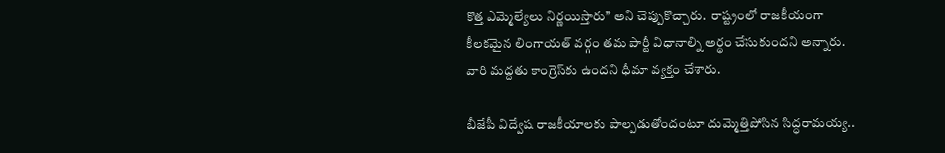కొత్త ఎమ్మెల్యేలు నిర్ణయిస్తారు’’ అని చెప్పుకొచ్చారు.  రాష్ట్రంలో రాజకీయంగా కీలకమైన లింగాయత్ వర్గం తమ పార్టీ విధానాల్ని అర్థం చేసుకుందని అన్నారు. వారి మద్దతు కాంగ్రెస్‌కు ఉందని ధీమా వ్యక్తం చేశారు.

బీజేపీ విద్వేష రాజకీయాలకు పాల్పడుతోందంటూ దుమ్మెత్తిపోసిన సిద్ధరామయ్య..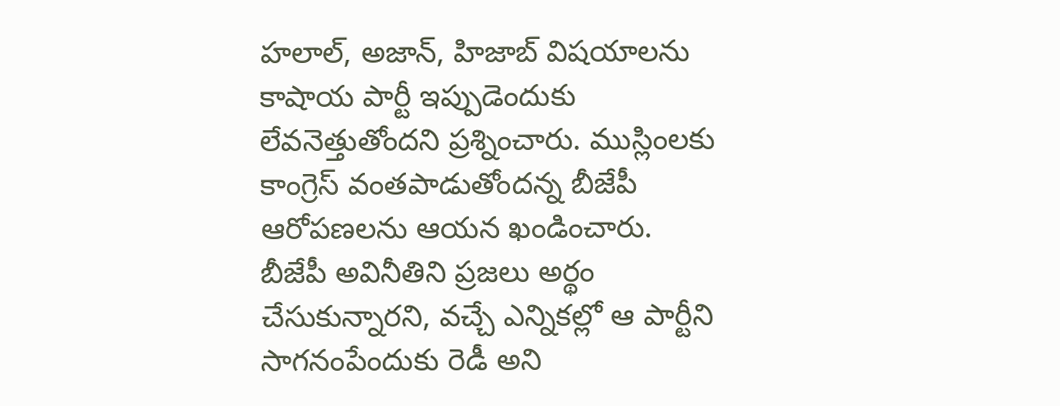హలాల్, అజాన్, హిజాబ్ విషయాలను కాషాయ పార్టీ ఇప్పుడెందుకు లేవనెత్తుతోందని ప్రశ్నించారు. ముస్లింలకు కాంగ్రెస్ వంతపాడుతోందన్న బీజేపీ ఆరోపణలను ఆయన ఖండించారు. బీజేపీ అవినీతిని ప్రజలు అర్థం చేసుకున్నారని, వచ్చే ఎన్నికల్లో ఆ పార్టీని సాగనంపేందుకు రెడీ అని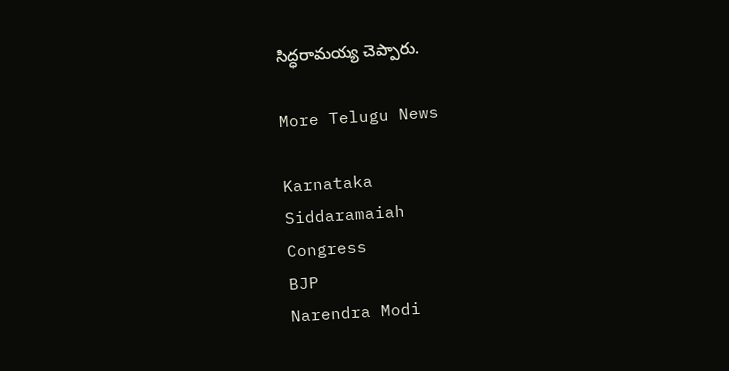సిద్ధరామయ్య చెప్పారు.

More Telugu News

Karnataka
Siddaramaiah
Congress
BJP
Narendra Modi